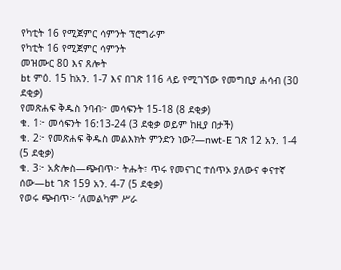የካቲት 16 የሚጀምር ሳምንት ፕሮግራም
የካቲት 16 የሚጀምር ሳምንት
መዝሙር 80 እና ጸሎት
bt ምዕ. 15 ከአን. 1-7 እና በገጽ 116 ላይ የሚገኘው የመግቢያ ሐሳብ (30 ደቂቃ)
የመጽሐፍ ቅዱስ ንባብ፦ መሳፍንት 15-18 (8 ደቂቃ)
ቁ. 1፦ መሳፍንት 16:13-24 (3 ደቂቃ ወይም ከዚያ በታች)
ቁ. 2፦ የመጽሐፍ ቅዱስ መልእክት ምንድን ነው?—nwt-E ገጽ 12 አን. 1-4 (5 ደቂቃ)
ቁ. 3፦ አጵሎስ—ጭብጥ፦ ትሑት፣ ጥሩ የመናገር ተሰጥኦ ያለውና ቀናተኛ ሰው—bt ገጽ 159 አን. 4-7 (5 ደቂቃ)
የወሩ ጭብጥ፦ ‘ለመልካም ሥራ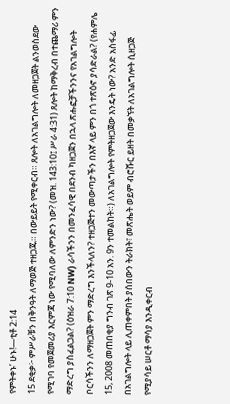የምትቀኑ’ ሁኑ!—ቲቶ 2:14
15 ደቂቃ፦ ምሥራቹን በቅንዓት ለማወጅ ተዘጋጁ። በውይይት የሚቀርብ። ጸሎት ለአገልግሎት ለመዘጋጀት ልንወስደው የሚገባ የመጀመሪያ እርምጃ ነው የሚባለው ለምንድን ነው? (መዝ. 143:10፤ ሥራ 4:31) ጸሎት ከማቅረብ በተጨማሪ ምን ማድረግ ያስፈልጋል? (ዕዝራ 7:10 NW) ራሳችንን በመንፈሳዊ በደንብ ካዘጋጀን በኋላ ጽሑፎቻችንንና የአገልግሎት ቦርሳችንን ለማዘጋጀት ምን ማድረግ እንችላለን? ተዘጋጅተን መውጣታችን በእኛ ላይ ምን በጎ ተጽዕኖ ያሳድራል? (የሐምሌ 15, 2008 መጠበቂያ ግንብ ገጽ 9-10 አን. 9ን ተመልከት።) ለአገልግሎት የምትዘጋጀው እንዴት ነው? አንድ አስፋፊ በአገልግሎት ላይ ሊጠቀምበት ያሰበውን ትራክት፣ መጽሔት ወይም ብሮሹር ይዘት በመቃኘት ለአገልግሎት ሲዘጋጅ የሚያሳይ ሠርቶ ማሳያ እንዲቀርብ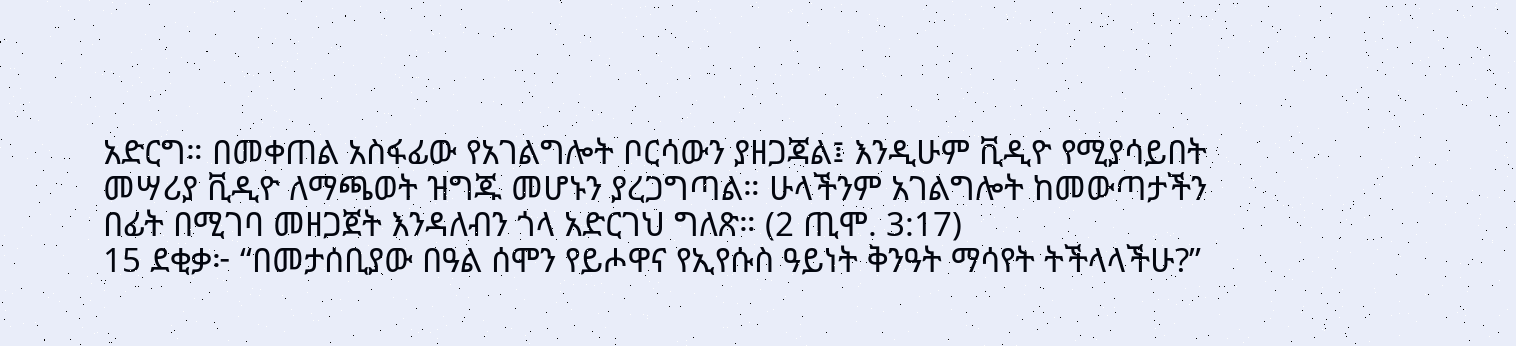አድርግ። በመቀጠል አስፋፊው የአገልግሎት ቦርሳውን ያዘጋጃል፤ እንዲሁም ቪዲዮ የሚያሳይበት መሣሪያ ቪዲዮ ለማጫወት ዝግጁ መሆኑን ያረጋግጣል። ሁላችንም አገልግሎት ከመውጣታችን በፊት በሚገባ መዘጋጀት እንዳለብን ጎላ አድርገህ ግለጽ። (2 ጢሞ. 3:17)
15 ደቂቃ፦ “በመታሰቢያው በዓል ሰሞን የይሖዋና የኢየሱስ ዓይነት ቅንዓት ማሳየት ትችላላችሁ?”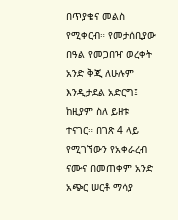በጥያቄና መልስ የሚቀርብ። የመታሰቢያው በዓል የመጋበዣ ወረቀት አንድ ቅጂ ለሁሉም እንዲታደል አድርግ፤ ከዚያም ስለ ይዘቱ ተናገር። በገጽ 4 ላይ የሚገኘውን የአቀራረብ ናሙና በመጠቀም አንድ አጭር ሠርቶ ማሳያ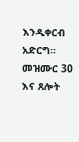እንዲቀርብ አድርግ።
መዝሙር 30 እና ጸሎት